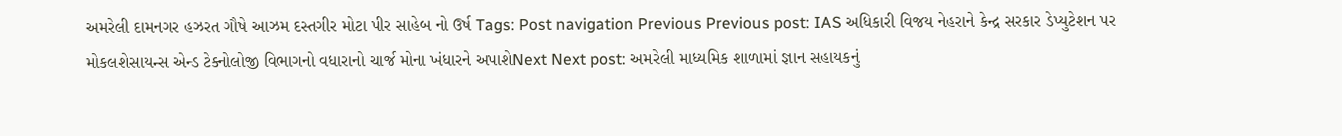અમરેલી દામનગર હઝરત ગૌષે આઝમ દસ્તગીર મોટા પીર સાહેબ નો ઉર્ષ Tags: Post navigation Previous Previous post: IAS અધિકારી વિજય નેહરાને કેન્દ્ર સરકાર ડેપ્યુટેશન પર મોકલશેસાયન્સ એન્ડ ટેક્નોલોજી વિભાગનો વધારાનો ચાર્જ મોના ખંધારને અપાશેNext Next post: અમરેલી માધ્યમિક શાળામાં જ્ઞાન સહાયકનું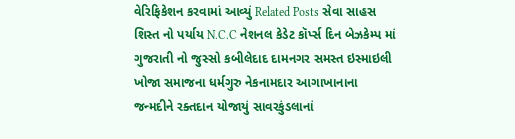વેરિફિકેશન કરવામાં આવ્યું Related Posts સેવા સાહસ શિસ્ત નો પર્યાય N.C.C નેશનલ કેડેટ કૉર્પ્સ દિન બેઝકેમ્પ માં ગુજરાતી નો જુસ્સો કબીલેદાદ દામનગર સમસ્ત ઇસ્માઇલી ખોજા સમાજના ધર્મગુરુ નેકનામદાર આગાખાનાના જન્મદીને રક્તદાન યોજાયું સાવરકુંડલાનાં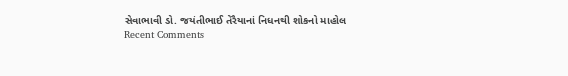સેવાભાવી ડો. જયંતીભાઈ તેરૈયાનાં નિધનથી શોકનો માહોલ
Recent Comments